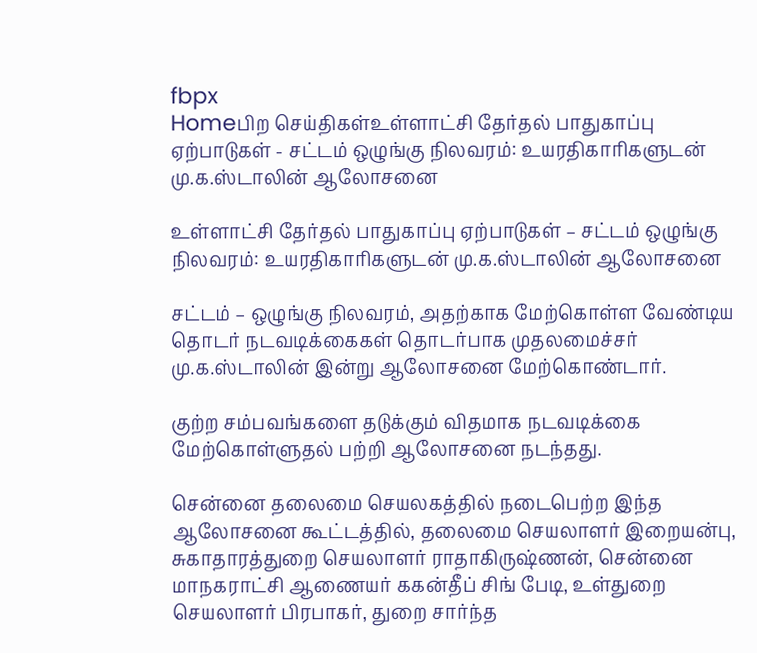fbpx
Homeபிற செய்திகள்உள்ளாட்சி தேர்தல் பாதுகாப்பு ஏற்பாடுகள் - சட்டம் ஒழுங்கு நிலவரம்: உயரதிகாரிகளுடன் மு.க.ஸ்டாலின் ஆலோசனை

உள்ளாட்சி தேர்தல் பாதுகாப்பு ஏற்பாடுகள் – சட்டம் ஒழுங்கு நிலவரம்: உயரதிகாரிகளுடன் மு.க.ஸ்டாலின் ஆலோசனை

சட்டம் – ஒழுங்கு நிலவரம், அதற்காக மேற்கொள்ள வேண்டிய தொடர் நடவடிக்கைகள் தொடர்பாக முதலமைச்சர் மு.க.ஸ்டாலின் இன்று ஆலோசனை மேற்கொண்டார்.

குற்ற சம்பவங்களை தடுக்கும் விதமாக நடவடிக்கை மேற்கொள்ளுதல் பற்றி ஆலோசனை நடந்தது.

சென்னை தலைமை செயலகத்தில் நடைபெற்ற இந்த ஆலோசனை கூட்டத்தில், தலைமை செயலாளர் இறையன்பு, சுகாதாரத்துறை செயலாளர் ராதாகிருஷ்ணன், சென்னை மாநகராட்சி ஆணையர் ககன்தீப் சிங் பேடி, உள்துறை செயலாளர் பிரபாகர், துறை சார்ந்த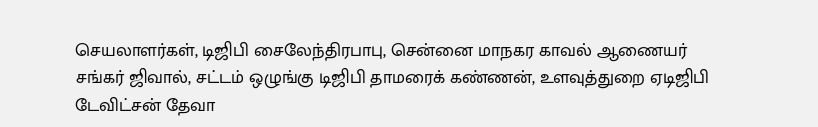செயலாளர்கள், டிஜிபி சைலேந்திரபாபு, சென்னை மாநகர காவல் ஆணையர் சங்கர் ஜிவால், சட்டம் ஒழுங்கு டிஜிபி தாமரைக் கண்ணன், உளவுத்துறை ஏடிஜிபி டேவிட்சன் தேவா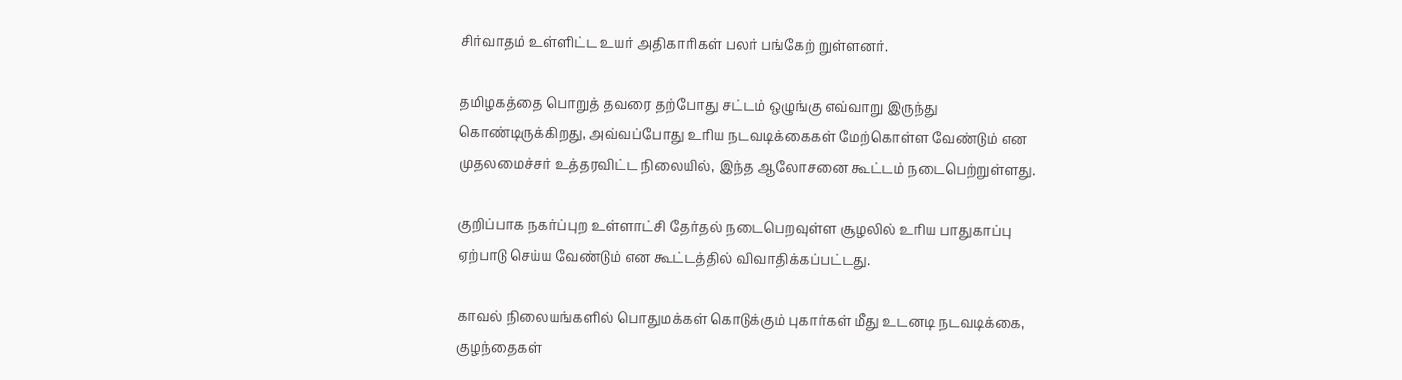சிர்வாதம் உள்ளிட்ட உயர் அதிகாரிகள் பலர் பங்கேற் றுள்ளனர்.

தமிழகத்தை பொறுத் தவரை தற்போது சட்டம் ஒழுங்கு எவ்வாறு இருந்து கொண்டிருக்கிறது, அவ்வப்போது உரிய நடவடிக்கைகள் மேற்கொள்ள வேண்டும் என முதலமைச்சர் உத்தரவிட்ட நிலையில், இந்த ஆலோசனை கூட்டம் நடைபெற்றுள்ளது.

குறிப்பாக நகர்ப்புற உள்ளாட்சி தேர்தல் நடைபெறவுள்ள சூழலில் உரிய பாதுகாப்பு ஏற்பாடு செய்ய வேண்டும் என கூட்டத்தில் விவாதிக்கப்பட்டது.

காவல் நிலையங்களில் பொதுமக்கள் கொடுக்கும் புகார்கள் மீது உடனடி நடவடிக்கை, குழந்தைகள்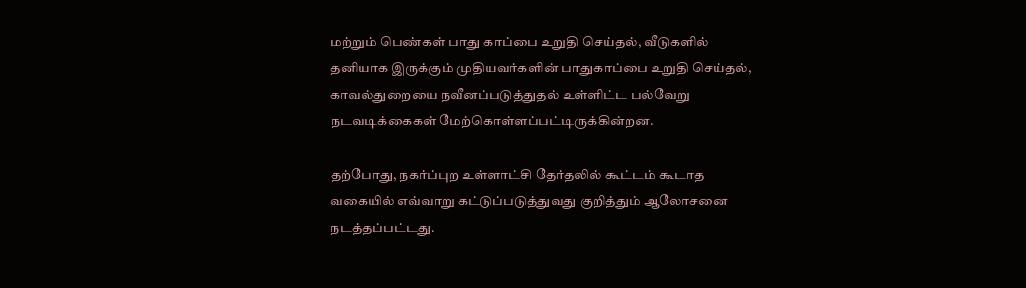மற்றும் பெண்கள் பாது காப்பை உறுதி செய்தல், வீடுகளில் தனியாக இருக்கும் முதியவர்களின் பாதுகாப்பை உறுதி செய்தல், காவல்துறையை நவீனப்படுத்துதல் உள்ளிட்ட பல்வேறு நடவடிக்கைகள் மேற்கொள்ளப்பட்டிருக்கின்றன.

தற்போது, நகர்ப்புற உள்ளாட்சி தேர்தலில் கூட்டம் கூடாத வகையில் எவ்வாறு கட்டுப்படுத்துவது குறித்தும் ஆலோசனை நடத்தப்பட்டது.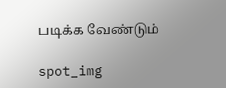படிக்க வேண்டும்

spot_img